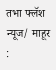तभा फ्लॅश न्यूज/ माहूर :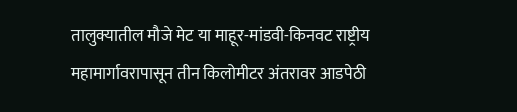तालुक्यातील मौजे मेट या माहूर-मांडवी-किनवट राष्ट्रीय महामार्गावरापासून तीन किलोमीटर अंतरावर आडपेठी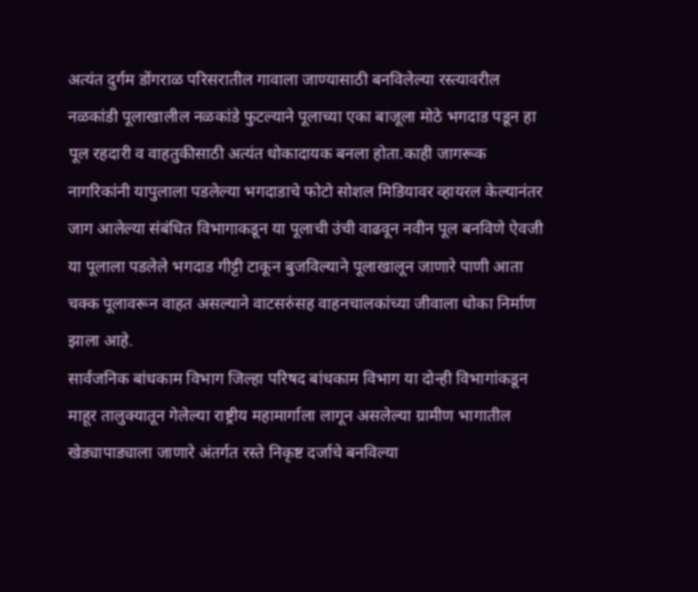अत्यंत दुर्गम डोंगराळ परिसरातील गावाला जाण्यासाठी बनविलेल्या रस्त्यावरील नळकांडी पूलाखालील नळकांडे फुटल्याने पूलाच्या एका बाजूला मोठे भगदाड पडून हा पूल रहदारी व वाहतुकीसाठी अत्यंत धोकादायक बनला होता.काही जागरूक नागरिकांनी यापुलाला पडलेल्या भगदाडाचे फोटो सोशल मिडियावर व्हायरल केल्यानंतर जाग आलेल्या संबंधित विभागाकडून या पूलाची उंची वाढवून नवीन पूल बनविणे ऐवजी या पूलाला पडलेले भगदाड गीट्टी टाकून बुजविल्याने पूलाखालून जाणारे पाणी आता चक्क पूलावरून वाहत असल्याने वाटसरुंसह वाहनचालकांच्या जीवाला धोका निर्माण झाला आहे.
सार्वजनिक बांधकाम विभाग जिल्हा परिषद बांधकाम विभाग या दोन्ही विभागांकडून माहूर तालुक्यातून गेलेल्या राष्ट्रीय महामार्गाला लागून असलेल्या ग्रामीण भागातील खेड्यापाड्याला जाणारे अंतर्गत रस्ते निकृष्ट दर्जाचे बनविल्या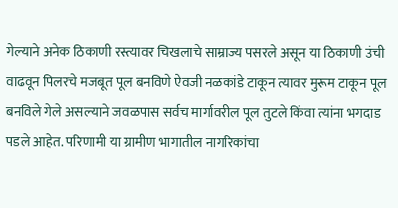गेल्याने अनेक ठिकाणी रस्त्यावर चिखलाचे साम्राज्य पसरले असून या ठिकाणी उंची वाढवून पिलरचे मजबूत पूल बनविणे ऐवजी नळकांडे टाकून त्यावर मुरूम टाकून पूल बनविले गेले असल्याने जवळपास सर्वच मार्गावरील पूल तुटले किंवा त्यांना भगदाड पडले आहेत. परिणामी या ग्रामीण भागातील नागरिकांचा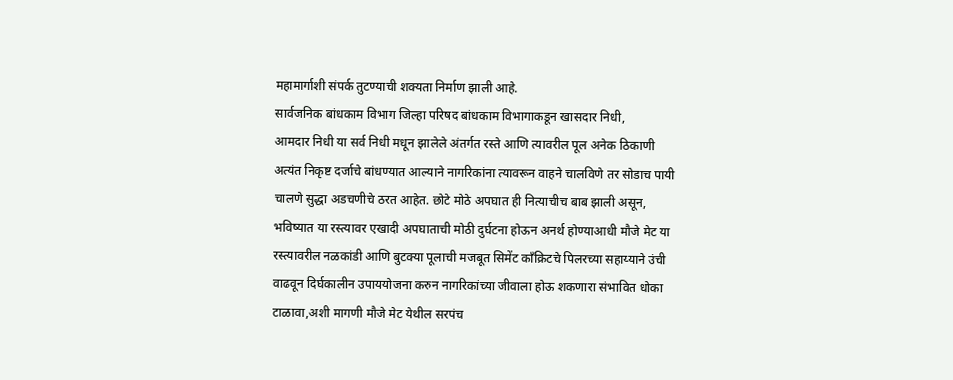महामार्गाशी संपर्क तुटण्याची शक्यता निर्माण झाली आहे.
सार्वजनिक बांधकाम विभाग जिल्हा परिषद बांधकाम विभागाकडून खासदार निधी,
आमदार निधी या सर्व निधी मधून झालेले अंतर्गत रस्ते आणि त्यावरील पूल अनेक ठिकाणी अत्यंत निकृष्ट दर्जाचे बांधण्यात आल्याने नागरिकांना त्यावरून वाहने चालविणे तर सोडाच पायी चालणे सुद्धा अडचणीचे ठरत आहेत. छोटे मोठे अपघात ही नित्याचीच बाब झाली असून, भविष्यात या रस्त्यावर एखादी अपघाताची मोठी दुर्घटना होऊन अनर्थ होण्याआधी मौजे मेट या रस्त्यावरील नळकांडी आणि बुटक्या पूलाची मजबूत सिमेंट कॉंक्रिटचे पिलरच्या सहाय्याने उंची वाढवून दिर्घकालीन उपाययोजना करुन नागरिकांच्या जीवाला होऊ शकणारा संभावित धोका टाळावा,अशी मागणी मौजे मेट येथील सरपंच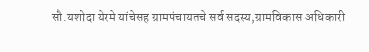सौ.यशोदा येरमे यांचेसह ग्रामपंचायतचे सर्व सदस्य,ग्रामविकास अधिकारी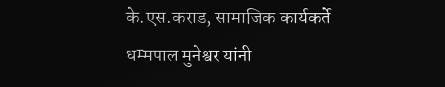के.एस.कराड, सामाजिक कार्यकर्ते धम्मपाल मुनेश्वर यांनी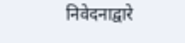निवेदनाद्वारे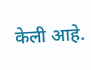केली आहे.